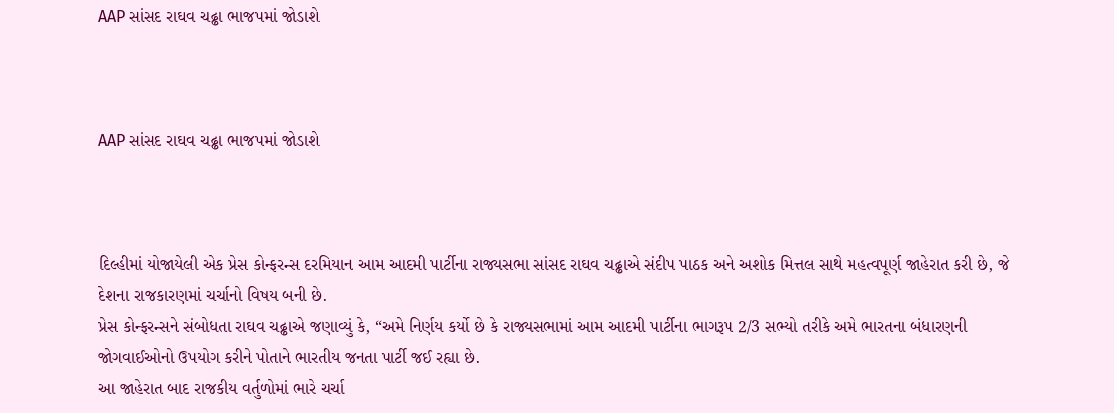AAP સાંસદ રાઘવ ચઢ્ઢા ભાજપમાં જોડાશે



AAP સાંસદ રાઘવ ચઢ્ઢા ભાજપમાં જોડાશે



દિલ્હીમાં યોજાયેલી એક પ્રેસ કોન્ફરન્સ દરમિયાન આમ આદમી પાર્ટીના રાજ્યસભા સાંસદ રાઘવ ચઢ્ઢાએ સંદીપ પાઠક અને અશોક મિત્તલ સાથે મહત્વપૂર્ણ જાહેરાત કરી છે, જે દેશના રાજકારણમાં ચર્ચાનો વિષય બની છે.
પ્રેસ કોન્ફરન્સને સંબોધતા રાઘવ ચઢ્ઢાએ જણાવ્યું કે, “અમે નિર્ણય કર્યો છે કે રાજ્યસભામાં આમ આદમી પાર્ટીના ભાગરૂપ 2/3 સભ્યો તરીકે અમે ભારતના બંધારણની જોગવાઈઓનો ઉપયોગ કરીને પોતાને ભારતીય જનતા પાર્ટી જઈ રહ્યા છે.
આ જાહેરાત બાદ રાજકીય વર્તુળોમાં ભારે ચર્ચા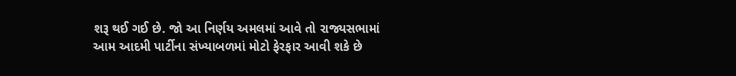શરૂ થઈ ગઈ છે. જો આ નિર્ણય અમલમાં આવે તો રાજ્યસભામાં આમ આદમી પાર્ટીના સંખ્યાબળમાં મોટો ફેરફાર આવી શકે છે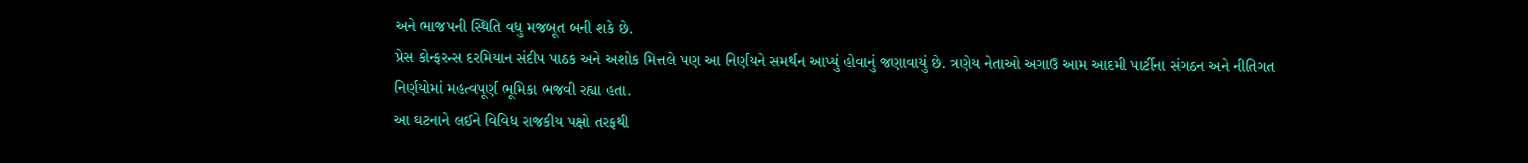અને ભાજપની સ્થિતિ વધુ મજબૂત બની શકે છે.
પ્રેસ કોન્ફરન્સ દરમિયાન સંદીપ પાઠક અને અશોક મિત્તલે પણ આ નિર્ણયને સમર્થન આપ્યું હોવાનું જણાવાયું છે. ત્રણેય નેતાઓ અગાઉ આમ આદમી પાર્ટીના સંગઠન અને નીતિગત નિર્ણયોમાં મહત્વપૂર્ણ ભૂમિકા ભજવી રહ્યા હતા.
આ ઘટનાને લઈને વિવિધ રાજકીય પક્ષો તરફથી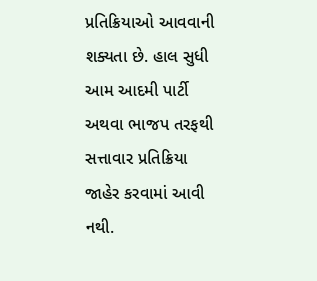પ્રતિક્રિયાઓ આવવાની શક્યતા છે. હાલ સુધી આમ આદમી પાર્ટી અથવા ભાજપ તરફથી સત્તાવાર પ્રતિક્રિયા જાહેર કરવામાં આવી નથી.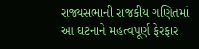રાજ્યસભાની રાજકીય ગણિતમાં આ ઘટનાને મહત્વપૂર્ણ ફેરફાર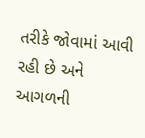તરીકે જોવામાં આવી રહી છે અને આગળની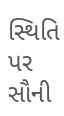સ્થિતિ પર સૌની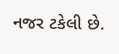નજર ટકેલી છે.